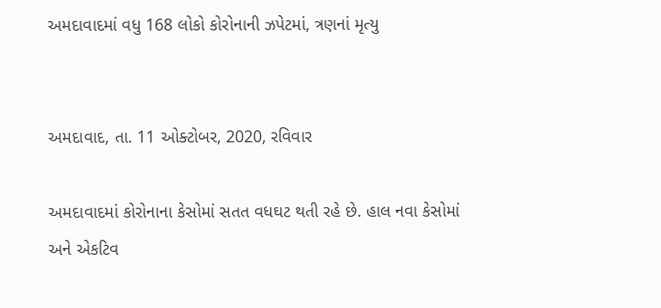અમદાવાદમાં વધુ 168 લોકો કોરોનાની ઝપેટમાં, ત્રણનાં મૃત્યુ


અમદાવાદ, તા. 11 ઓક્ટોબર, 2020, રવિવાર

અમદાવાદમાં કોરોનાના કેસોમાં સતત વધઘટ થતી રહે છે. હાલ નવા કેસોમાં અને એકટિવ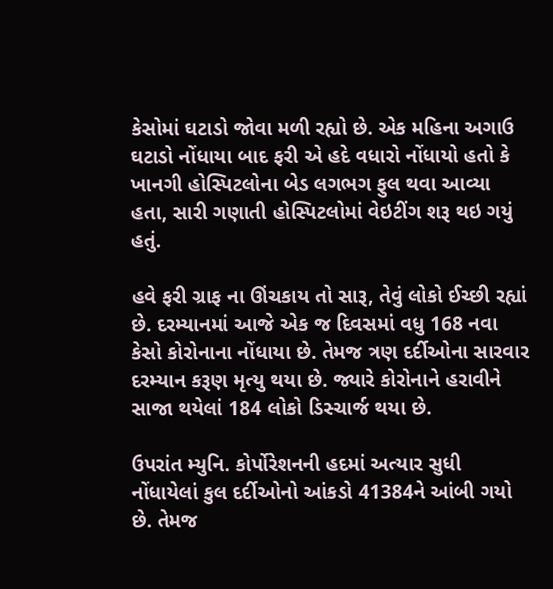કેસોમાં ઘટાડો જોવા મળી રહ્યો છે. એક મહિના અગાઉ ઘટાડો નોંધાયા બાદ ફરી એ હદે વધારો નોંધાયો હતો કે ખાનગી હોસ્પિટલોના બેડ લગભગ ફુલ થવા આવ્યા હતા, સારી ગણાતી હોસ્પિટલોમાં વેઇટીંગ શરૂ થઇ ગયું હતું.

હવે ફરી ગ્રાફ ના ઊંચકાય તો સારૂ, તેવું લોકો ઈચ્છી રહ્યાં છે. દરમ્યાનમાં આજે એક જ દિવસમાં વધુ 168 નવા કેસો કોરોનાના નોંધાયા છે. તેમજ ત્રણ દર્દીઓના સારવાર દરમ્યાન કરૂણ મૃત્યુ થયા છે. જ્યારે કોરોનાને હરાવીને સાજા થયેલાં 184 લોકો ડિસ્ચાર્જ થયા છે.

ઉપરાંત મ્યુનિ. કોર્પોરેશનની હદમાં અત્યાર સુધી નોંધાયેલાં કુલ દર્દીઓનો આંકડો 41384ને આંબી ગયો છે. તેમજ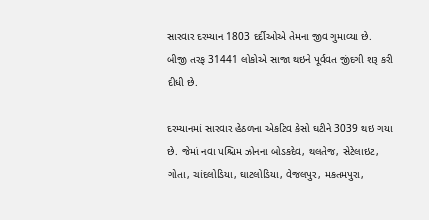સારવાર દરમ્યાન 1803 દર્દીઓએ તેમના જીવ ગુમાવ્યા છે. બીજી તરફ 31441 લોકોએ સાજા થઇને પૂર્વવત જીંદગી શરૂ કરી દીધી છે.

દરમ્યાનમાં સારવાર હેઠળના એકટિવ કેસો ઘટીને 3039 થઇ ગયા છે. જેમાં નવા પશ્ચિમ ઝોનના બોડકદેવ, થલતેજ, સેટેલાઇટ, ગોતા, ચાંદલોડિયા, ઘાટલોડિયા, વેજલપુર, મકતમપુરા,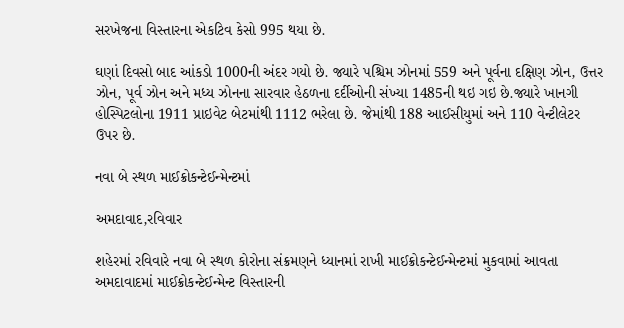સરખેજના વિસ્તારના એકટિવ કેસો 995 થયા છે.

ઘણાં દિવસો બાદ આંકડો 1000ની અંદર ગયો છે. જ્યારે પશ્ચિમ ઝોનમાં 559 અને પૂર્વના દક્ષિણ ઝોન, ઉત્તર ઝોન, પૂર્વ ઝોન અને મધ્ય ઝોનના સારવાર હેઠળના દર્દીઓની સંખ્યા 1485ની થઇ ગઇ છે.જ્યારે ખાનગી હોસ્પિટલોના 1911 પ્રાઇવેટ બેટમાંથી 1112 ભરેલા છે. જેમાંથી 188 આઈસીયુમાં અને 110 વેન્ટીલેટર ઉપર છે.

નવા બે સ્થળ માઈક્રોકન્ટેઈન્મેન્ટમાં

અમદાવાદ,રવિવાર

શહેરમાં રવિવારે નવા બે સ્થળ કોરોના સંક્રમણને ધ્યાનમાં રાખી માઈક્રોકન્ટેઈન્મેન્ટમાં મુકવામાં આવતા અમદાવાદમાં માઈક્રોકન્ટેઈન્મેન્ટ વિસ્તારની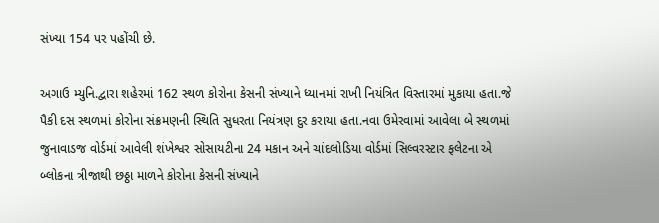સંખ્યા 154 પર પહોંચી છે.

અગાઉ મ્યુનિ.દ્વારા શહેરમાં 162 સ્થળ કોરોના કેસની સંખ્યાને ધ્યાનમાં રાખી નિયંત્રિત વિસ્તારમાં મુકાયા હતા.જે પૈકી દસ સ્થળમાં કોરોના સંક્રમણની સ્થિતિ સુધરતા નિયંત્રણ દુર કરાયા હતા.નવા ઉમેરવામાં આવેલા બે સ્થળમાં જુનાવાડજ વોર્ડમાં આવેલી શંખેશ્વર સોસાયટીના 24 મકાન અને ચાંદલોડિયા વોર્ડમાં સિલ્વરસ્ટાર ફલેટના એ બ્લોકના ત્રીજાથી છઠ્ઠા માળને કોરોના કેસની સંખ્યાને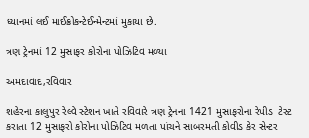ધ્યાનમાં લઈ માઈક્રોકન્ટેઈન્મેન્ટમાં મુકાયા છે.

ત્રણ ટ્રેનમાં 12 મુસાફર કોરોના પોઝિટિવ મળ્યા

અમદાવાદ,રવિવાર

શહેરના કાલુપુર રેલ્વે સ્ટેશન ખાતે રવિવારે ત્રણ ટ્રેનના 1421 મુસાફરોના રેપીડ  ટેસ્ટ કરાતા 12 મુસાફરો કોરોના પોઝિટિવ મળતા પાંચને સાબરમતી કોવીડ કેર સેન્ટર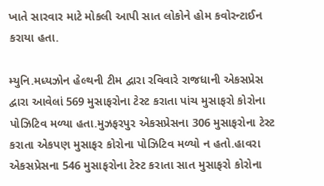ખાતે સારવાર માટે મોકલી આપી સાત લોકોને હોમ કવોરન્ટાઈન કરાયા હતા.

મ્યુનિ.મધ્યઝોન હેલ્થની ટીમ દ્વારા રવિવારે રાજધાની એકસપ્રેસ દ્વારા આવેલાં 569 મુસાફરોના ટેસ્ટ કરાતા પાંચ મુસાફરો કોરોના પોઝિટિવ મળ્યા હતા.મુઝફરપુર એકસપ્રેસના 306 મુસાફરોના ટેસ્ટ કરાતા એકપણ મુસાફર કોરોના પોઝિટિવ મળ્યો ન હતો.હાવરા એકસપ્રેસના 546 મુસાફરોના ટેસ્ટ કરાતા સાત મુસાફરો કોરોના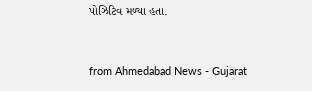પોઝિટિવ મળ્યા હતા.



from Ahmedabad News - Gujarat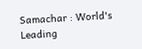Samachar : World's Leading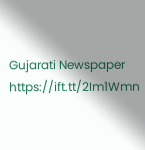Gujarati Newspaper https://ift.tt/2Im1Wmn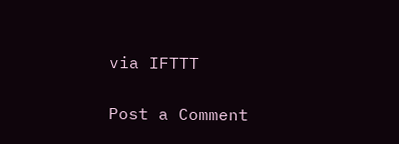via IFTTT

Post a Comment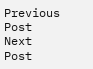Previous Post Next Post